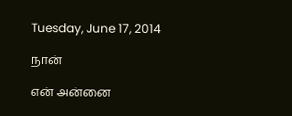Tuesday, June 17, 2014

நான்

என் அன்னை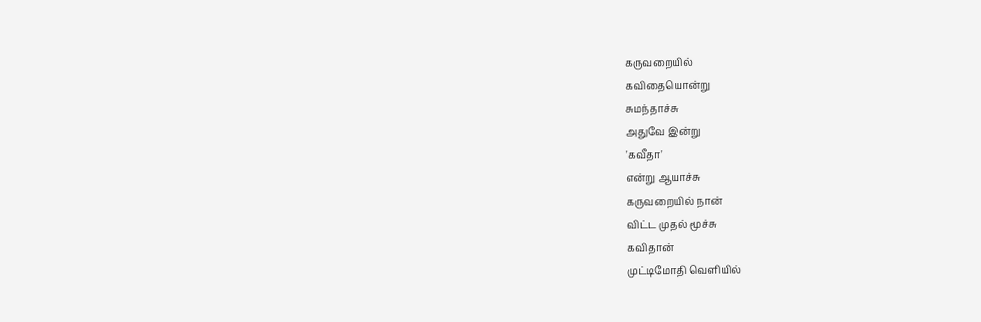கருவறையில்
கவிதையொன்று
சுமந்தாச்சு
அதுவே இன்று
'கவீதா'
என்று ஆயாச்சு
கருவறையில் நான்
விட்ட முதல் மூச்சு
கவிதான்
முட்டிமோதி வெளியில்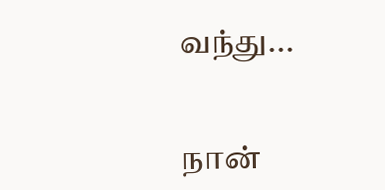வந்து...


நான்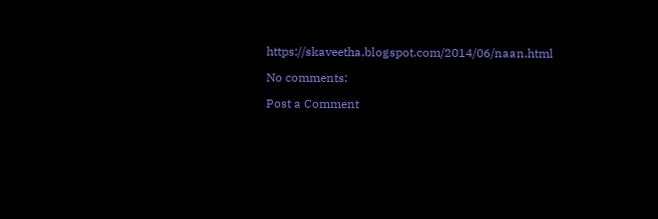https://skaveetha.blogspot.com/2014/06/naan.html

No comments:

Post a Comment